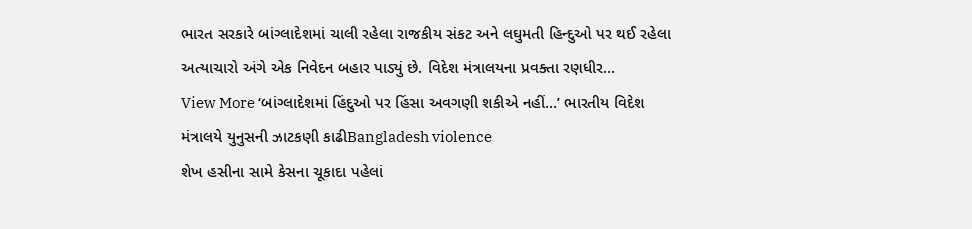ભારત સરકારે બાંગ્લાદેશમાં ચાલી રહેલા રાજકીય સંકટ અને લઘુમતી હિન્દુઓ પર થઈ રહેલા અત્યાચારો અંગે એક નિવેદન બહાર પાડ્યું છે. વિદેશ મંત્રાલયના પ્રવક્તા રણધીર…
View More ‘બાંગ્લાદેશમાં હિંદુઓ પર હિંસા અવગણી શકીએ નહીં…’ ભારતીય વિદેશ મંત્રાલયે યુનુસની ઝાટકણી કાઢીBangladesh violence
શેખ હસીના સામે કેસના ચૂકાદા પહેલાં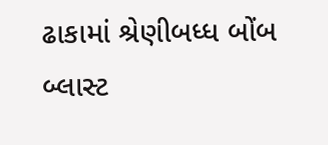ઢાકામાં શ્રેણીબધ્ધ બોંબ બ્લાસ્ટ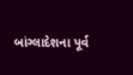બાંગ્લાદેશના પૂર્વ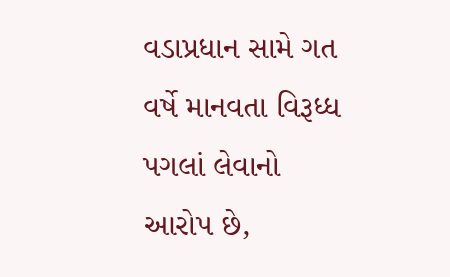વડાપ્રધાન સામે ગત વર્ષે માનવતા વિરૂધ્ધ પગલાં લેવાનો આરોપ છે,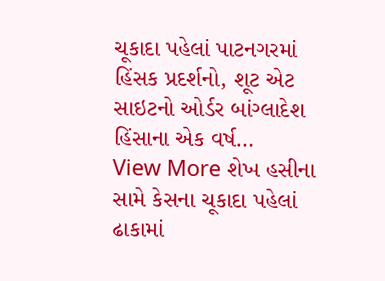ચૂકાદા પહેલાં પાટનગરમાં હિંસક પ્રદર્શનો, શૂટ એટ સાઇટનો ઓર્ડર બાંગ્લાદેશ હિંસાના એક વર્ષ…
View More શેખ હસીના સામે કેસના ચૂકાદા પહેલાં ઢાકામાં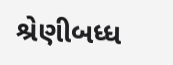શ્રેણીબધ્ધ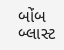બોંબ બ્લાસ્ટ